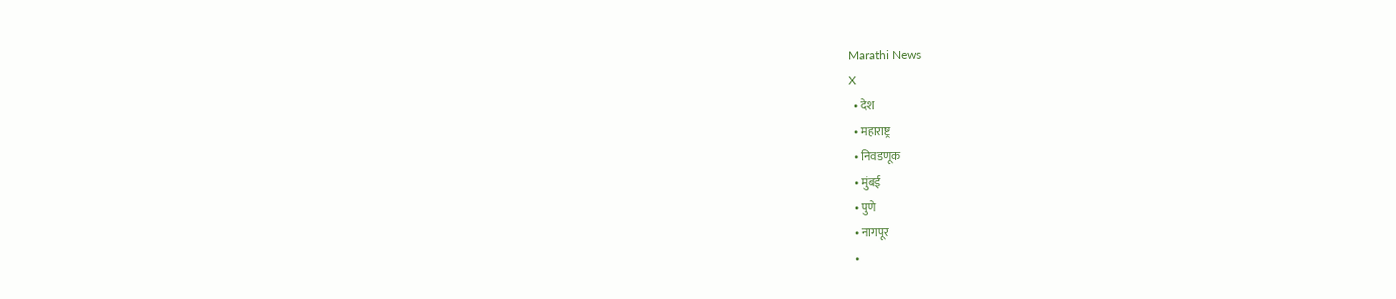Marathi News
X
  • देश
  • महाराष्ट्र
  • निवडणूक
  • मुंबई
  • पुणे
  • नागपूर
  •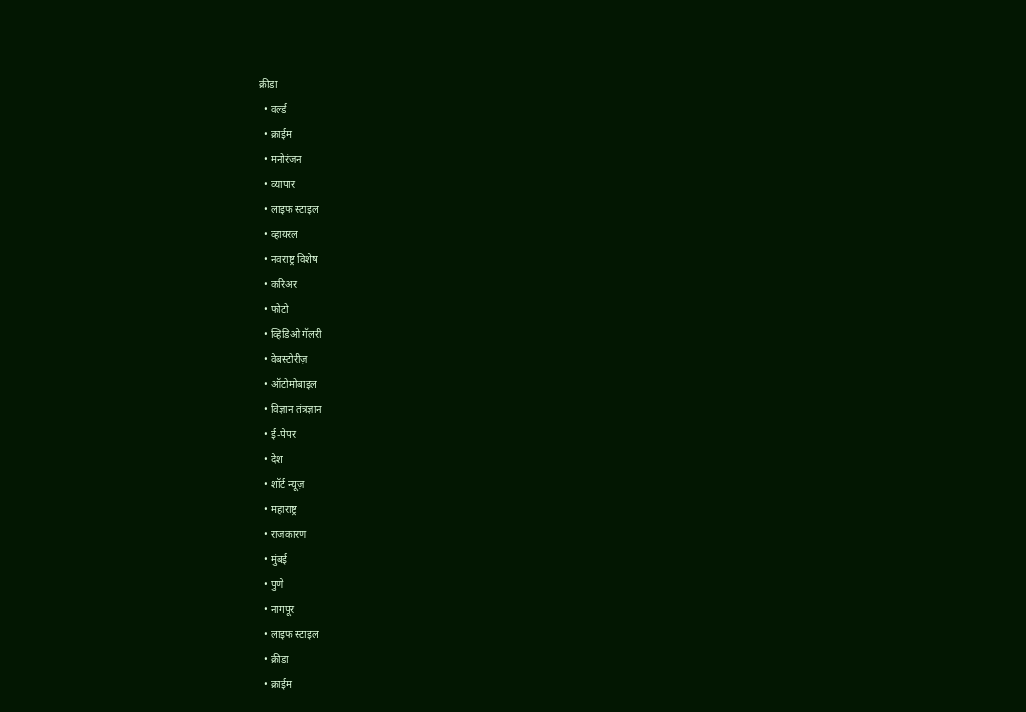क्रीडा
  • वर्ल्ड
  • क्राईम
  • मनोरंजन
  • व्यापार
  • लाइफ स्टाइल
  • व्हायरल
  • नवराष्ट्र विशेष
  • करिअर
  • फोटो
  • व्हिडिओ गॅलरी
  • वेबस्टोरीज़
  • ऑटोमोबाइल
  • विज्ञान तंत्रज्ञान
  • ई-पेपर
  • देश
  • शॉर्ट न्यूज़
  • महाराष्ट्र
  • राजकारण
  • मुंबई
  • पुणे
  • नागपूर
  • लाइफ स्टाइल
  • क्रीडा
  • क्राईम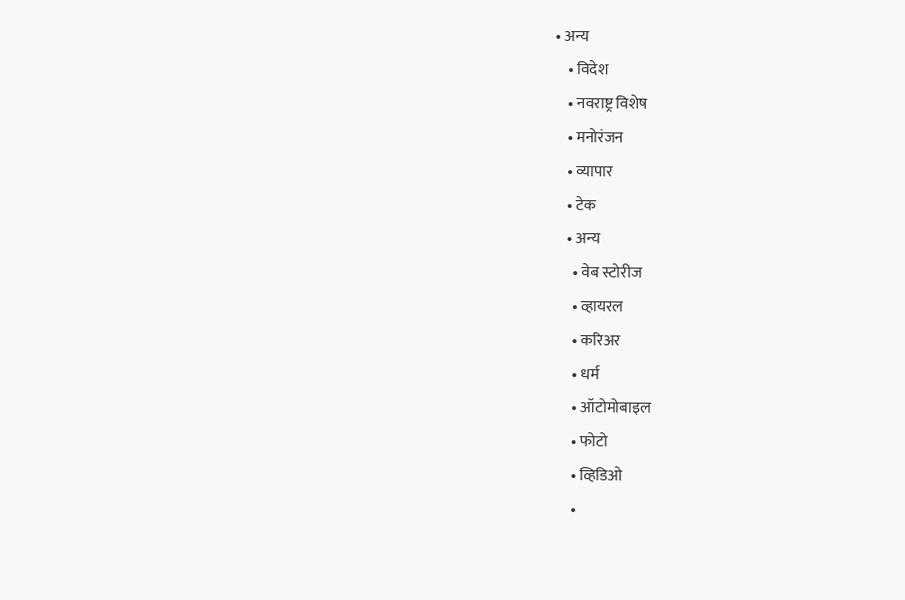• अन्य
    • विदेश
    • नवराष्ट्र विशेष
    • मनोरंजन
    • व्यापार
    • टेक
    • अन्य
      • वेब स्टोरीज
      • व्हायरल
      • करिअर
      • धर्म
      • ऑटोमोबाइल
      • फोटो
      • व्हिडिओ
      •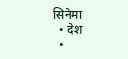सिनेमा
  • देश
  •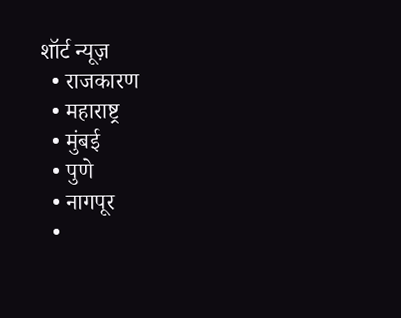शॉर्ट न्यूज़
  • राजकारण
  • महाराष्ट्र
  • मुंबई
  • पुणे
  • नागपूर
  •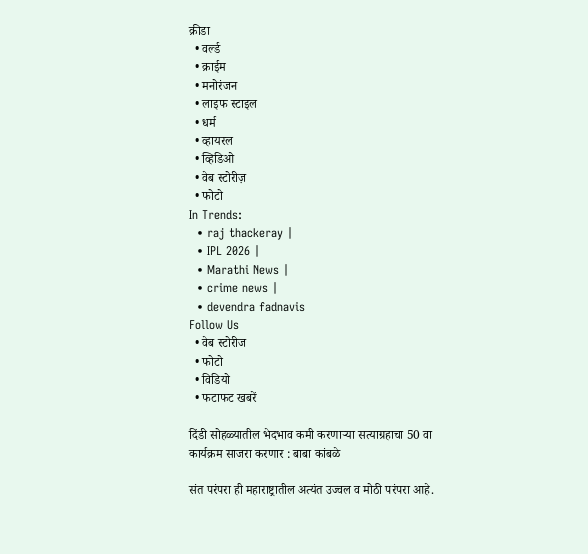क्रीडा
  • वर्ल्ड
  • क्राईम
  • मनोरंजन
  • लाइफ स्टाइल
  • धर्म
  • व्हायरल
  • व्हिडिओ
  • वेब स्टोरीज़
  • फोटो
In Trends:
  • raj thackeray |
  • IPL 2026 |
  • Marathi News |
  • crime news |
  • devendra fadnavis
Follow Us
  • वेब स्टोरीज
  • फोटो
  • विडियो
  • फटाफट खबरें

दिंडी सोहळ्यातील भेदभाव कमी करणाऱ्या सत्याग्रहाचा 50 वा कार्यक्रम साजरा करणार : बाबा कांबळे

संत परंपरा ही महाराष्ट्रातील अत्यंत उज्वल व मोठी परंपरा आहे.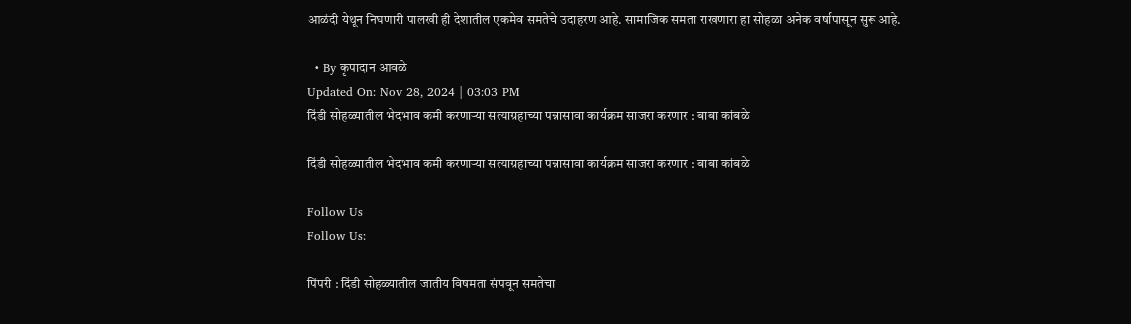आळंदी येथून निघणारी पालखी ही देशातील एकमेव समतेचे उदाहरण आहे. सामाजिक समता राखणारा हा सोहळा अनेक वर्षापासून सुरू आहे.

  • By कृपादान आवळे
Updated On: Nov 28, 2024 | 03:03 PM
दिंडी सोहळ्यातील भेदभाव कमी करणाऱ्या सत्याग्रहाच्या पन्नासावा कार्यक्रम साजरा करणार : बाबा कांबळे

दिंडी सोहळ्यातील भेदभाव कमी करणाऱ्या सत्याग्रहाच्या पन्नासावा कार्यक्रम साजरा करणार : बाबा कांबळे

Follow Us
Follow Us:

पिंपरी : दिंडी सोहळ्यातील जातीय विषमता संपवून समतेचा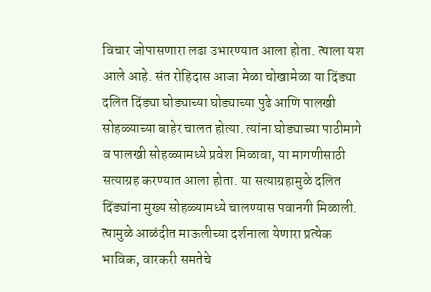विचार जोपासणारा लढा उभारण्यात आला होता. त्‍याला यश आले आहे. संत रोहिदास आजा मेळा चोखामेळा या दिंड्या दलित दिंड्या घोड्याच्या घोड्याच्या पुढे आणि पालखी सोहळ्याच्या बाहेर चालत होत्या. त्यांना घोड्याच्या पाठीमागे व पालखी सोहळ्यामध्ये प्रवेश मिळावा, या मागणीसाठी सत्याग्रह करण्यात आला होता. या सत्याग्रहामुळे दलित दिंड्यांना मुख्य सोहळ्यामध्ये चालण्यास पवानगी मिळाली. त्‍यामुळे आळंदीत माऊलीच्‍या दर्शनाला येणारा प्रत्‍येक भाविक, वारकरी समतेचे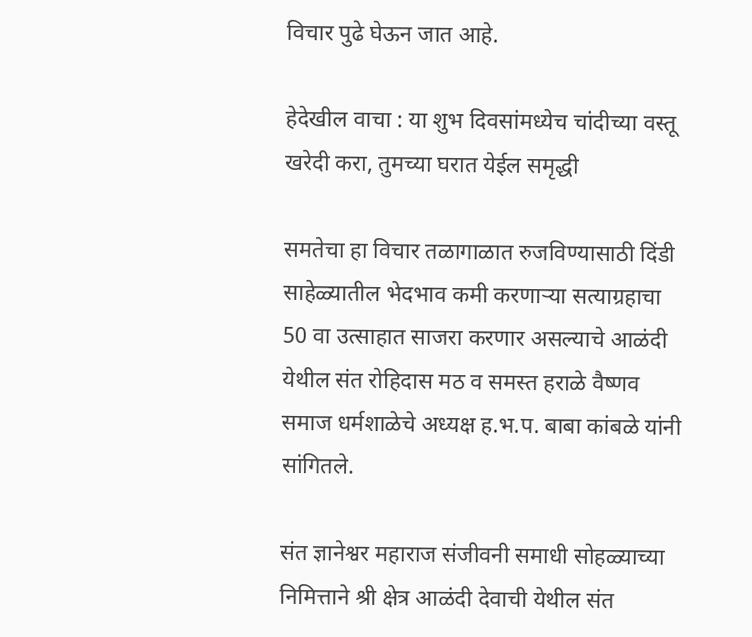विचार पुढे घेऊन जात आहे.

हेदेखील वाचा : या शुभ दिवसांमध्येच चांदीच्या वस्तू खरेदी करा, तुमच्या घरात येईल समृद्धी

समतेचा हा विचार तळागाळात रुजविण्यासाठी दिंडी साहेळ्यातील भेदभाव कमी करणाऱ्या सत्‍याग्रहाचा 50 वा उत्‍साहात साजरा करणार असल्‍याचे आळंदी येथील संत रोहिदास मठ व समस्त हराळे वैष्णव समाज धर्मशाळेचे अध्यक्ष ह.भ.प. बाबा कांबळे यांनी सांगितले.

संत ज्ञानेश्वर महाराज संजीवनी समाधी सोहळ्याच्या निमित्ताने श्री क्षेत्र आळंदी देवाची येथील संत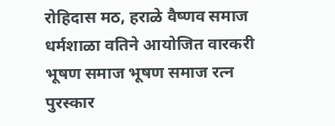रोहिदास मठ, हराळे वैष्णव समाज धर्मशाळा वतिने आयोजित वारकरी भूषण समाज भूषण समाज रत्न पुरस्कार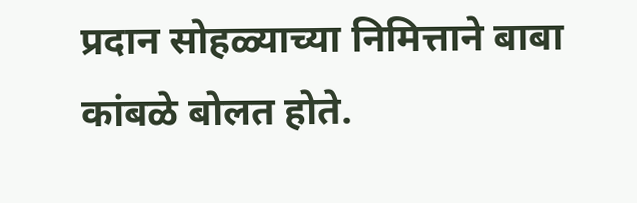प्रदान सोहळ्याच्या निमित्ताने बाबा कांबळे बोलत होते.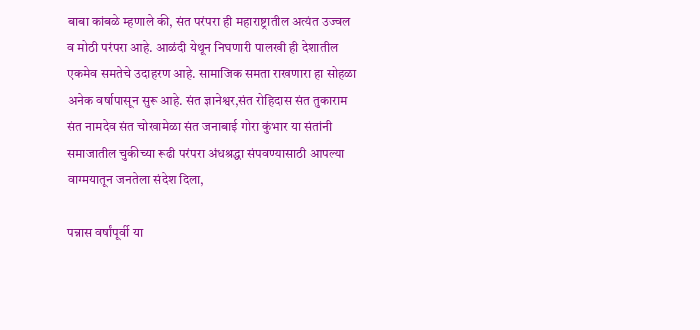बाबा कांबळे म्‍हणाले की, संत परंपरा ही महाराष्ट्रातील अत्यंत उज्वल व मोठी परंपरा आहे. आळंदी येथून निघणारी पालखी ही देशातील एकमेव समतेचे उदाहरण आहे. सामाजिक समता राखणारा हा सोहळा अनेक वर्षापासून सुरू आहे. संत ज्ञानेश्वर,संत रोहिदास संत तुकाराम संत नामदेव संत चोखामेळा संत जनाबाई गोरा कुंभार या संतांनी समाजातील चुकीच्या रूढी परंपरा अंधश्रद्धा संपवण्यासाठी आपल्या वाग्मयातून जनतेला संदेश दिला,

पन्नास वर्षांपूर्वी या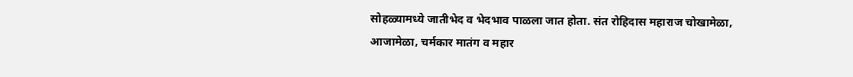सोहळ्यामध्ये जातीभेद व भेदभाव पाळला जात होता. संत रोहिदास महाराज चोखामेळा, आजामेळा, चर्मकार मातंग व महार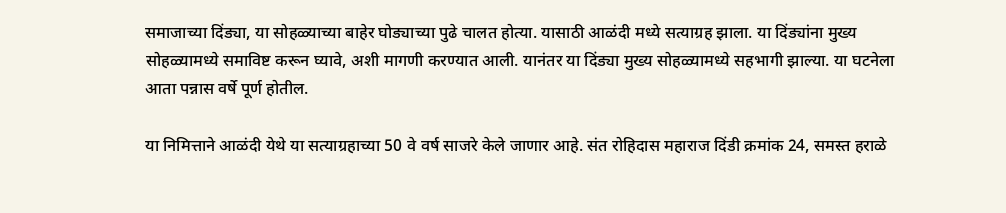समाजाच्या दिंड्या, या सोहळ्याच्या बाहेर घोड्याच्या पुढे चालत होत्या. यासाठी आळंदी मध्ये सत्याग्रह झाला. या दिंड्यांना मुख्य सोहळ्यामध्ये समाविष्ट करून घ्यावे, अशी मागणी करण्यात आली. यानंतर या दिंड्या मुख्य सोहळ्यामध्ये सहभागी झाल्या. या घटनेला आता पन्नास वर्षे पूर्ण होतील.

या निमित्ताने आळंदी येथे या सत्याग्रहाच्‍या 50 वे वर्ष साजरे केले जाणार आहे. संत रोहिदास महाराज दिंडी क्रमांक 24, समस्त हराळे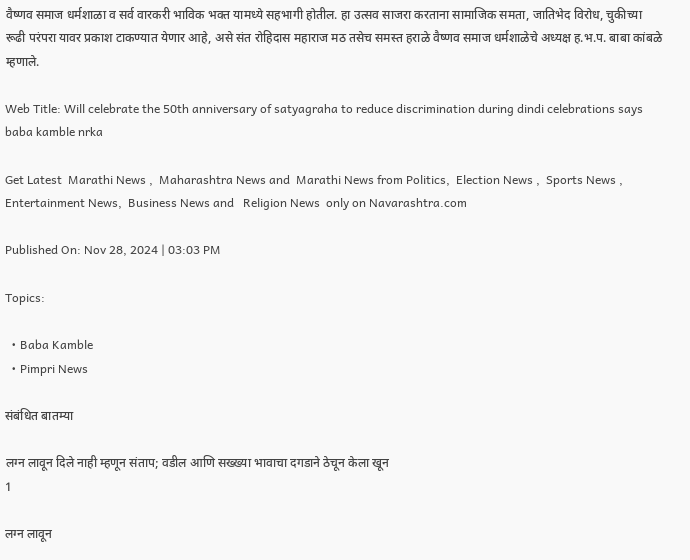वैष्णव समाज धर्मशाळा व सर्व वारकरी भाविक भक्त यामध्ये सहभागी होतील. हा उत्‍सव साजरा करताना सामाजिक समता, जातिभेद विरोध, चुकीच्या रूढी परंपरा यावर प्रकाश टाकण्यात येणार आहे, असे संत रोहिदास महाराज मठ तसेच समस्त हराळे वैष्णव समाज धर्मशाळेचे अध्यक्ष ह.भ.प. बाबा कांबळे म्‍हणाले.

Web Title: Will celebrate the 50th anniversary of satyagraha to reduce discrimination during dindi celebrations says baba kamble nrka

Get Latest  Marathi News ,  Maharashtra News and  Marathi News from Politics,  Election News ,  Sports News ,  Entertainment News,  Business News and   Religion News  only on Navarashtra.com

Published On: Nov 28, 2024 | 03:03 PM

Topics:

  • Baba Kamble
  • Pimpri News

संबंधित बातम्या

लग्न लावून दिले नाही म्हणून संताप; वडील आणि सख्ख्या भावाचा दगडाने ठेचून केला खून
1

लग्न लावून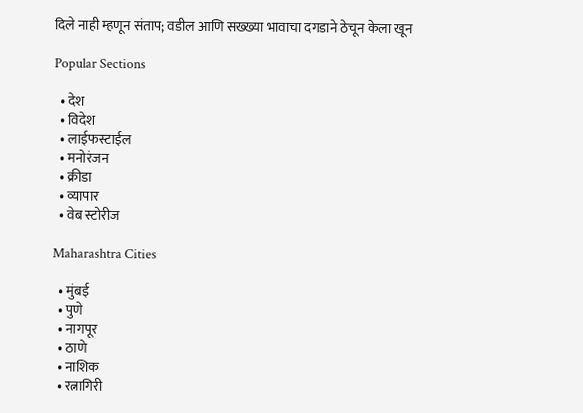दिले नाही म्हणून संताप; वडील आणि सख्ख्या भावाचा दगडाने ठेचून केला खून

Popular Sections

  • देश
  • विदेश
  • लाईफस्टाईल
  • मनोरंजन
  • क्रीडा
  • व्यापार
  • वेब स्टोरीज

Maharashtra Cities

  • मुंबई
  • पुणे
  • नागपूर
  • ठाणे
  • नाशिक
  • रत्नागिरी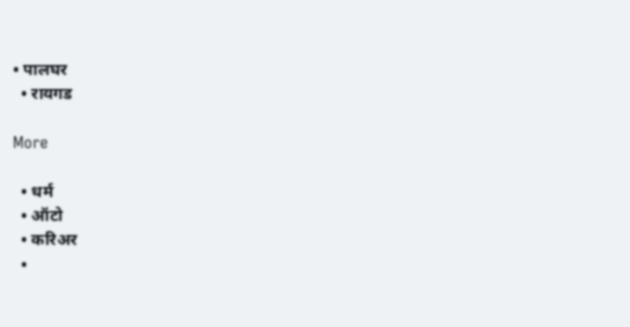• पालघर
  • रायगड

More

  • धर्म
  • ऑटो
  • करिअर
  •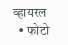व्हायरल
  • फोटो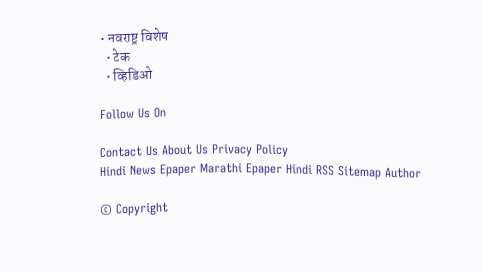• नवराष्ट्र विशेष
  • टेक
  • व्हिडिओ

Follow Us On

Contact Us About Us Privacy Policy
Hindi News Epaper Marathi Epaper Hindi RSS Sitemap Author

© Copyright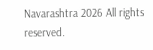Navarashtra 2026 All rights reserved.